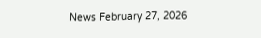News February 27, 2026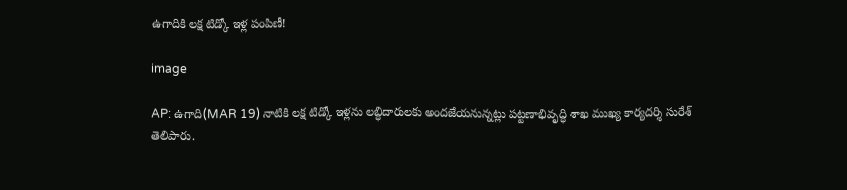ఉగాదికి లక్ష టిడ్కో ఇళ్ల పంపిణీ!

image

AP: ఉగాది(MAR 19) నాటికి లక్ష టిడ్కో ఇళ్లను లబ్ధిదారులకు అందజేయనున్నట్లు పట్టణాభివృద్ధి శాఖ ముఖ్య కార్యదర్శి సురేశ్ తెలిపారు.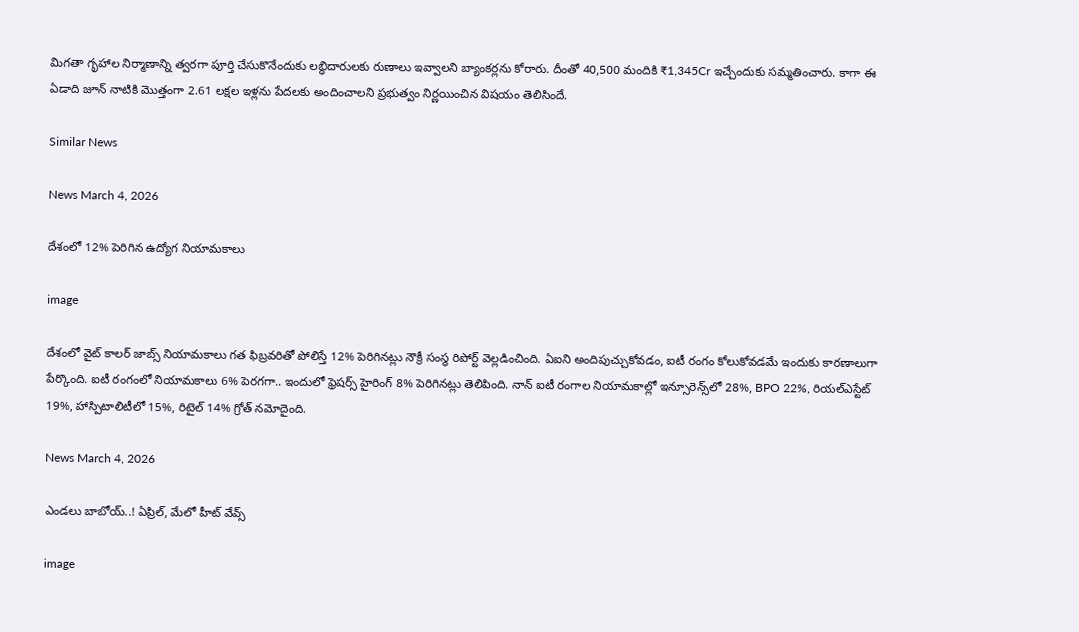మిగతా గృహాల నిర్మాణాన్ని త్వరగా పూర్తి చేసుకొనేందుకు లబ్ధిదారులకు రుణాలు ఇవ్వాలని బ్యాంకర్లను కోరారు. దీంతో 40,500 మందికి ₹1,345Cr ఇచ్చేందుకు సమ్మతించారు. కాగా ఈ ఏడాది జూన్‌ నాటికి మొత్తంగా 2.61 లక్షల ఇళ్లను పేదలకు అందించాలని ప్రభుత్వం నిర్ణయించిన విషయం తెలిసిందే.

Similar News

News March 4, 2026

దేశంలో 12% పెరిగిన ఉద్యోగ నియామకాలు

image

దేశంలో వైట్ కాలర్ జాబ్స్‌ నియామకాలు గత ఫిబ్రవరితో పోలిస్తే 12% పెరిగినట్లు నౌక్రీ సంస్థ రిపోర్ట్ వెల్లడించింది. ఏఐని అందిపుచ్చుకోవడం, ఐటీ రంగం కోలుకోవడమే ఇందుకు కారణాలుగా పేర్కొంది. ఐటీ రంగంలో నియామకాలు 6% పెరగగా.. ఇందులో ఫ్రెషర్స్ హైరింగ్ 8% పెరిగినట్లు తెలిపింది. నాన్ ఐటీ రంగాల నియామకాల్లో ఇన్సూరెన్స్‌లో 28%, BPO 22%, రియల్ఎస్టేట్ 19%, హాస్పిటాలిటీలో 15%, రిటైల్ 14% గ్రోత్ నమోదైంది.

News March 4, 2026

ఎండలు బాబోయ్..! ఏప్రిల్, మేలో హీట్ వేవ్స్

image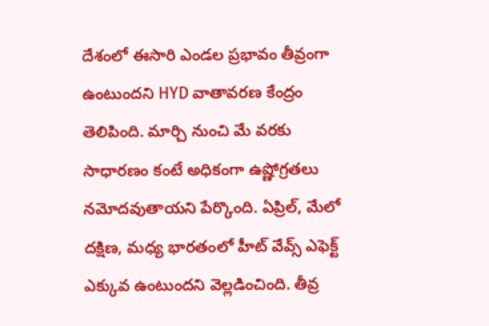దేశంలో ఈసారి ఎండల ప్రభావం తీవ్రంగా ఉంటుందని HYD వాతావరణ కేంద్రం తెలిపింది. మార్చి నుంచి మే వరకు సాధారణం కంటే అధికంగా ఉష్ణోగ్రతలు నమోదవుతాయని పేర్కొంది. ఏప్రిల్, మేలో దక్షిణ, మధ్య భారతంలో హీట్ వేవ్స్ ఎఫెక్ట్ ఎక్కువ ఉంటుందని వెల్లడించింది. తీవ్ర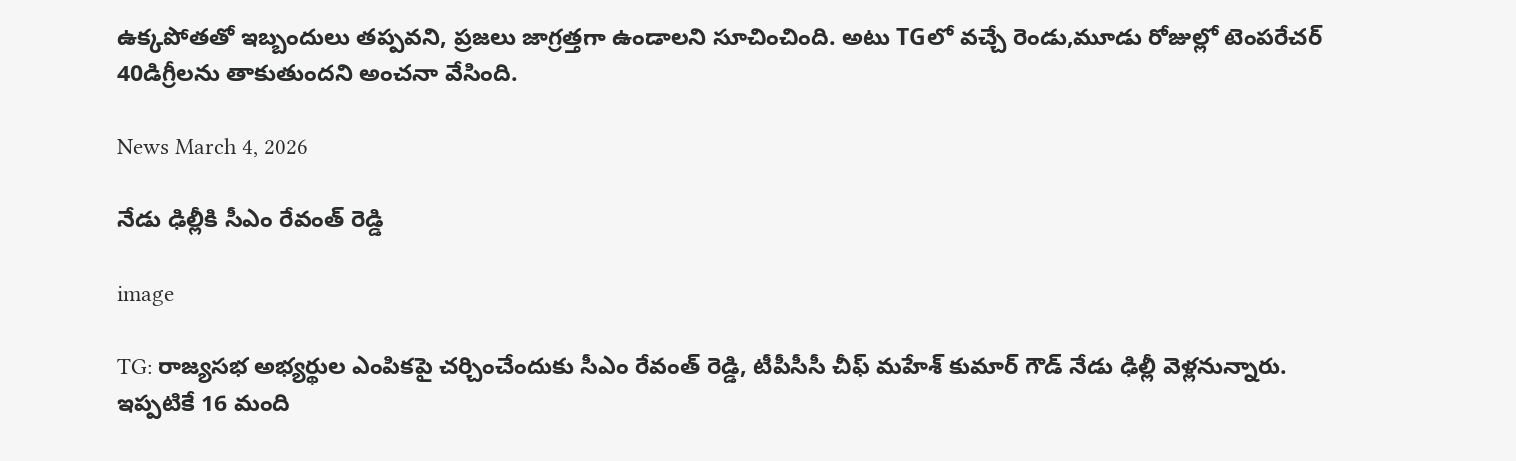ఉక్కపోతతో ఇబ్బందులు తప్పవని, ప్రజలు జాగ్రత్తగా ఉండాలని సూచించింది. అటు TGలో వచ్చే రెండు,మూడు రోజుల్లో టెంపరేచర్ 40డిగ్రీలను తాకుతుందని అంచనా వేసింది.

News March 4, 2026

నేడు ఢిల్లీకి సీఎం రేవంత్ రెడ్డి

image

TG: రాజ్యసభ అభ్యర్థుల ఎంపికపై చర్చించేందుకు సీఎం రేవంత్ రెడ్డి, టీపీసీసీ చీఫ్ మహేశ్ కుమార్ గౌడ్ నేడు ఢిల్లీ వెళ్లనున్నారు. ఇప్పటికే 16 మంది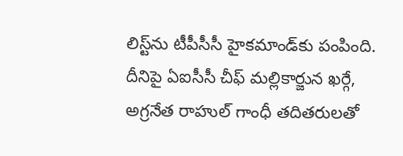లిస్ట్‌ను టీపీసీసీ హైకమాండ్‌కు పంపింది. దీనిపై ఏఐసీసీ చీఫ్ మల్లికార్జున ఖర్గే, అగ్రనేత రాహుల్ గాంధీ తదితరులతో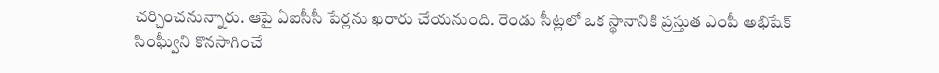చర్చించనున్నారు. ఆపై ఏఐసీసీ పేర్లను ఖరారు చేయనుంది. రెండు సీట్లలో ఒక స్థానానికి ప్రస్తుత ఎంపీ అభిషేక్ సింఘ్వీని కొనసాగించే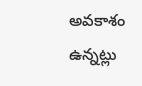అవకాశం ఉన్నట్లు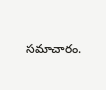సమాచారం.